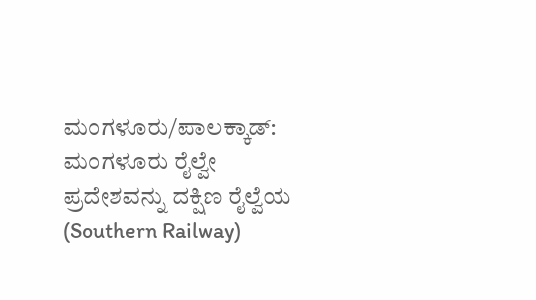ಮಂಗಳೂರು/ಪಾಲಕ್ಕಾಡ್: ಮಂಗಳೂರು ರೈಲ್ವೇ ಪ್ರದೇಶವನ್ನು ದಕ್ಷಿಣ ರೈಲ್ವೆಯ (Southern Railway)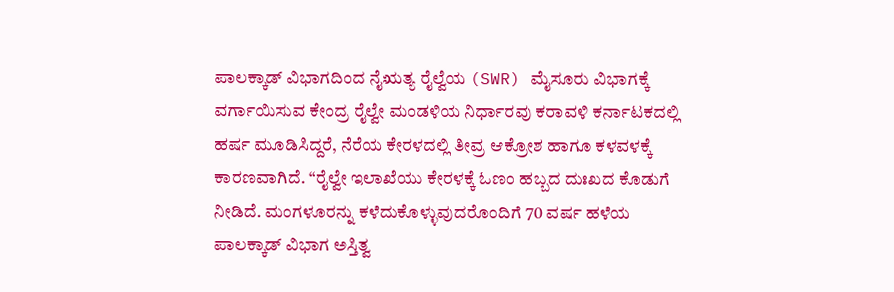ಪಾಲಕ್ಕಾಡ್ ವಿಭಾಗದಿಂದ ನೈಋತ್ಯ ರೈಲ್ವೆಯ (SWR) ಮೈಸೂರು ವಿಭಾಗಕ್ಕೆ ವರ್ಗಾಯಿಸುವ ಕೇಂದ್ರ ರೈಲ್ವೇ ಮಂಡಳಿಯ ನಿರ್ಧಾರವು ಕರಾವಳಿ ಕರ್ನಾಟಕದಲ್ಲಿ ಹರ್ಷ ಮೂಡಿಸಿದ್ದರೆ, ನೆರೆಯ ಕೇರಳದಲ್ಲಿ ತೀವ್ರ ಆಕ್ರೋಶ ಹಾಗೂ ಕಳವಳಕ್ಕೆ ಕಾರಣವಾಗಿದೆ. “ರೈಲ್ವೇ ಇಲಾಖೆಯು ಕೇರಳಕ್ಕೆ ಓಣಂ ಹಬ್ಬದ ದುಃಖದ ಕೊಡುಗೆ ನೀಡಿದೆ. ಮಂಗಳೂರನ್ನು ಕಳೆದುಕೊಳ್ಳುವುದರೊಂದಿಗೆ 70 ವರ್ಷ ಹಳೆಯ ಪಾಲಕ್ಕಾಡ್ ವಿಭಾಗ ಅಸ್ತಿತ್ವ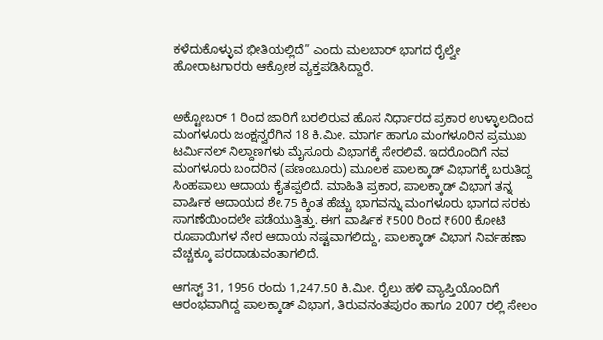ಕಳೆದುಕೊಳ್ಳುವ ಭೀತಿಯಲ್ಲಿದೆ” ಎಂದು ಮಲಬಾರ್ ಭಾಗದ ರೈಲ್ವೇ ಹೋರಾಟಗಾರರು ಆಕ್ರೋಶ ವ್ಯಕ್ತಪಡಿಸಿದ್ದಾರೆ.


ಅಕ್ಟೋಬರ್ 1 ರಿಂದ ಜಾರಿಗೆ ಬರಲಿರುವ ಹೊಸ ನಿರ್ಧಾರದ ಪ್ರಕಾರ ಉಳ್ಳಾಲದಿಂದ ಮಂಗಳೂರು ಜಂಕ್ಷನ್ವರೆಗಿನ 18 ಕಿ.ಮೀ. ಮಾರ್ಗ ಹಾಗೂ ಮಂಗಳೂರಿನ ಪ್ರಮುಖ ಟರ್ಮಿನಲ್ ನಿಲ್ದಾಣಗಳು ಮೈಸೂರು ವಿಭಾಗಕ್ಕೆ ಸೇರಲಿವೆ. ಇದರೊಂದಿಗೆ ನವ ಮಂಗಳೂರು ಬಂದರಿನ (ಪಣಂಬೂರು) ಮೂಲಕ ಪಾಲಕ್ಕಾಡ್ ವಿಭಾಗಕ್ಕೆ ಬರುತಿದ್ದ ಸಿಂಹಪಾಲು ಆದಾಯ ಕೈತಪ್ಪಲಿದೆ. ಮಾಹಿತಿ ಪ್ರಕಾರ, ಪಾಲಕ್ಕಾಡ್ ವಿಭಾಗ ತನ್ನ ವಾರ್ಷಿಕ ಆದಾಯದ ಶೇ.75 ಕ್ಕಿಂತ ಹೆಚ್ಚು ಭಾಗವನ್ನು ಮಂಗಳೂರು ಭಾಗದ ಸರಕು ಸಾಗಣೆಯಿಂದಲೇ ಪಡೆಯುತ್ತಿತ್ತು. ಈಗ ವಾರ್ಷಿಕ ₹500 ರಿಂದ ₹600 ಕೋಟಿ ರೂಪಾಯಿಗಳ ನೇರ ಆದಾಯ ನಷ್ಟವಾಗಲಿದ್ದು, ಪಾಲಕ್ಕಾಡ್ ವಿಭಾಗ ನಿರ್ವಹಣಾ ವೆಚ್ಚಕ್ಕೂ ಪರದಾಡುವಂತಾಗಲಿದೆ.

ಆಗಸ್ಟ್ 31, 1956 ರಂದು 1,247.50 ಕಿ.ಮೀ. ರೈಲು ಹಳಿ ವ್ಯಾಪ್ತಿಯೊಂದಿಗೆ ಆರಂಭವಾಗಿದ್ದ ಪಾಲಕ್ಕಾಡ್ ವಿಭಾಗ, ತಿರುವನಂತಪುರಂ ಹಾಗೂ 2007 ರಲ್ಲಿ ಸೇಲಂ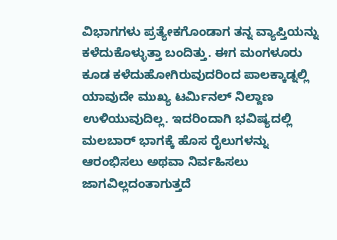ವಿಭಾಗಗಳು ಪ್ರತ್ಯೇಕಗೊಂಡಾಗ ತನ್ನ ವ್ಯಾಪ್ತಿಯನ್ನು ಕಳೆದುಕೊಳ್ಳುತ್ತಾ ಬಂದಿತ್ತು. ಈಗ ಮಂಗಳೂರು ಕೂಡ ಕಳೆದುಹೋಗಿರುವುದರಿಂದ ಪಾಲಕ್ಕಾಡ್ನಲ್ಲಿ ಯಾವುದೇ ಮುಖ್ಯ ಟರ್ಮಿನಲ್ ನಿಲ್ದಾಣ ಉಳಿಯುವುದಿಲ್ಲ. ಇದರಿಂದಾಗಿ ಭವಿಷ್ಯದಲ್ಲಿ ಮಲಬಾರ್ ಭಾಗಕ್ಕೆ ಹೊಸ ರೈಲುಗಳನ್ನು ಆರಂಭಿಸಲು ಅಥವಾ ನಿರ್ವಹಿಸಲು ಜಾಗವಿಲ್ಲದಂತಾಗುತ್ತದೆ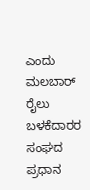ಎಂದು ಮಲಬಾರ್ ರೈಲು ಬಳಕೆದಾರರ ಸಂಘದ ಪ್ರಧಾನ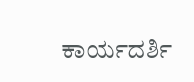ಕಾರ್ಯದರ್ಶಿ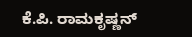ಕೆ.ಪಿ. ರಾಮಕೃಷ್ಣನ್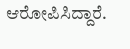ಆರೋಪಿಸಿದ್ದಾರೆ.